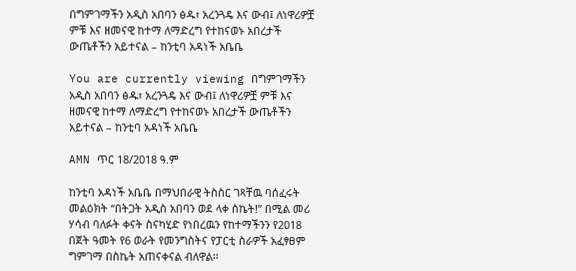በግምገማችን አዲስ አበባን ፅዱ፣ አረንጓዴ እና ውብ፤ ለነዋሪዎቿ ምቹ እና ዘመናዊ ከተማ ለማድረግ የተከናወኑ አበረታች ውጤቶችን አይተናል – ከንቲባ አዳነች አቤቤ

You are currently viewing በግምገማችን አዲስ አበባን ፅዱ፣ አረንጓዴ እና ውብ፤ ለነዋሪዎቿ ምቹ እና ዘመናዊ ከተማ ለማድረግ የተከናወኑ አበረታች ውጤቶችን አይተናል – ከንቲባ አዳነች አቤቤ

AMN ጥር 18/2018 ዓ.ም

ከንቲባ አዳነች አቤቤ በማህበራዊ ትስስር ገጻቸዉ ባሰፈሩት መልዕክት “በትጋት አዲስ አበባን ወደ ላቀ ስኬት!” በሚል መሪ ሃሳብ ባለፉት ቀናት ስናካሂድ የነበረዉን የከተማችንን የ2018 በጀት ዓመት የ6 ወራት የመንግስትና የፓርቲ ስራዎች አፈፃፀም ግምገማ በስኬት አጠናቀናል ብለዋል፡፡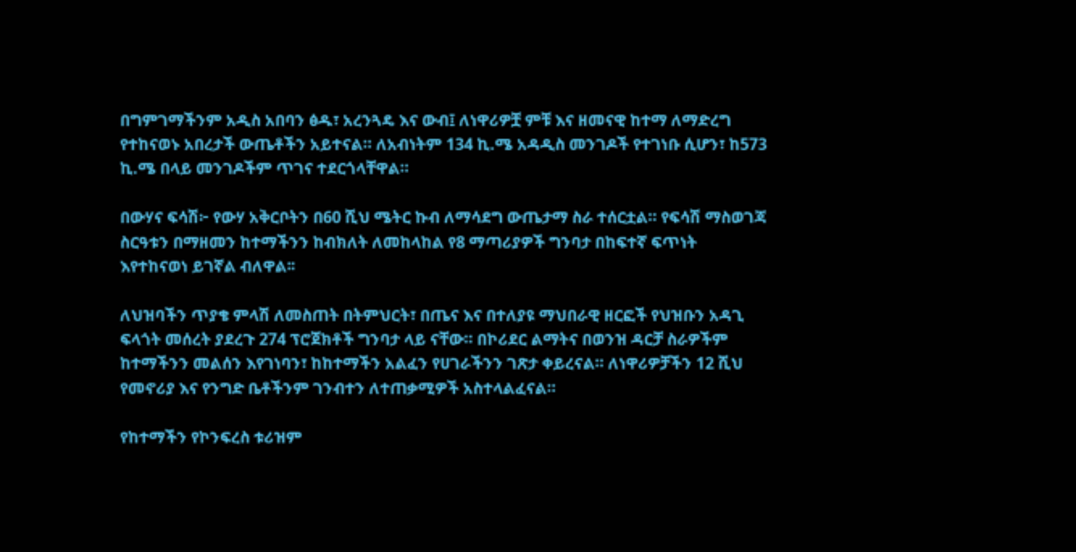በግምገማችንም አዲስ አበባን ፅዱ፣ አረንጓዴ እና ውብ፤ ለነዋሪዎቿ ምቹ እና ዘመናዊ ከተማ ለማድረግ የተከናወኑ አበረታች ውጤቶችን አይተናል። ለአብነትም 134 ኪ.ሜ አዳዲስ መንገዶች የተገነቡ ሲሆን፣ ከ573 ኪ.ሜ በላይ መንገዶችም ጥገና ተደርጎላቸዋል።

በውሃና ፍሳሽ፦ የውሃ አቅርቦትን በ60 ሺህ ሜትር ኩብ ለማሳደግ ውጤታማ ስራ ተሰርቷል። የፍሳሽ ማስወገጃ ስርዓቱን በማዘመን ከተማችንን ከብክለት ለመከላከል የ8 ማጣሪያዎች ግንባታ በከፍተኛ ፍጥነት እየተከናወነ ይገኛል ብለዋል፡፡

ለህዝባችን ጥያቄ ምላሽ ለመስጠት በትምህርት፣ በጤና እና በተለያዩ ማህበራዊ ዘርፎች የህዝቡን አዳጊ ፍላጎት መሰረት ያደረጉ 274 ፕሮጀክቶች ግንባታ ላይ ናቸው። በኮሪደር ልማትና በወንዝ ዳርቻ ስራዎችም ከተማችንን መልሰን እየገነባን፣ ከከተማችን አልፈን የሀገራችንን ገጽታ ቀይረናል። ለነዋሪዎቻችን 12 ሺህ የመኖሪያ እና የንግድ ቤቶችንም ገንብተን ለተጠቃሚዎች አስተላልፈናል።

የከተማችን የኮንፍረስ ቱሪዝም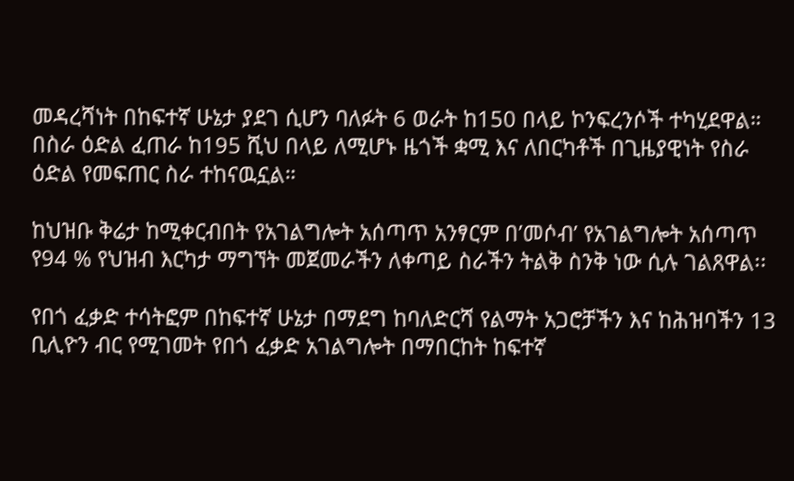መዳረሻነት በከፍተኛ ሁኔታ ያደገ ሲሆን ባለፉት 6 ወራት ከ150 በላይ ኮንፍረንሶች ተካሂደዋል። በስራ ዕድል ፈጠራ ከ195 ሺህ በላይ ለሚሆኑ ዜጎች ቋሚ እና ለበርካቶች በጊዜያዊነት የስራ ዕድል የመፍጠር ስራ ተከናዉኗል።

ከህዝቡ ቅሬታ ከሚቀርብበት የአገልግሎት አሰጣጥ አንፃርም በ’መሶብ’ የአገልግሎት አሰጣጥ የ94 % የህዝብ እርካታ ማግኘት መጀመራችን ለቀጣይ ስራችን ትልቅ ስንቅ ነው ሲሉ ገልጸዋል፡፡

የበጎ ፈቃድ ተሳትፎም በከፍተኛ ሁኔታ በማደግ ከባለድርሻ የልማት አጋሮቻችን እና ከሕዝባችን 13 ቢሊዮን ብር የሚገመት የበጎ ፈቃድ አገልግሎት በማበርከት ከፍተኛ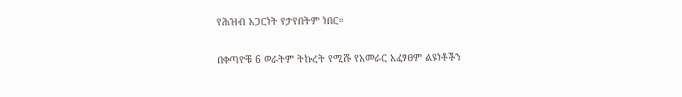የሕዝብ አጋርነት የታየበትም ነበር።

በቀጣዮቹ 6 ወራትም ትኩረት የሚሹ የአመራር አፈፃፀም ልዩነቶችን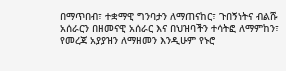በማጥበብ፣ ተቋማዊ ግንባታን ለማጠናከር፣ ጉበኝነትና ብልሹ አሰራርን በዘመናዊ አሰራር እና በህዝባችን ተሳትፎ ለማምከን፣ የመረጃ አያያዝን ለማዘመን እንዲሁም የኑሮ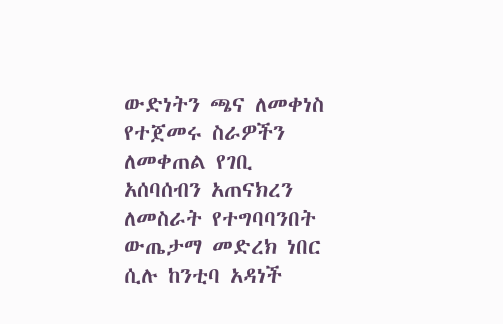ውድነትን ጫና ለመቀነስ የተጀመሩ ስራዎችን ለመቀጠል የገቢ አሰባሰብን አጠናክረን ለመስራት የተግባባንበት ውጤታማ መድረክ ነበር ሲሉ ከንቲባ አዳነች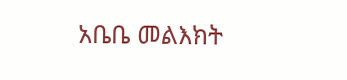አቤቤ መልእክት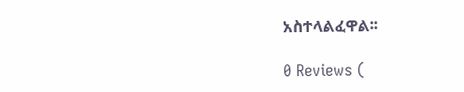አስተላልፈዋል፡፡

0 Reviews (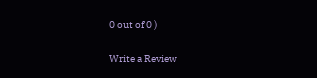0 out of 0 )

Write a Review